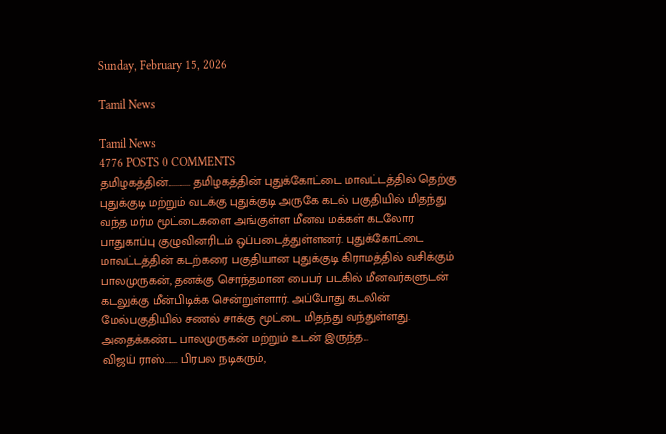Sunday, February 15, 2026

Tamil News

Tamil News
4776 POSTS 0 COMMENTS
தமிழகத்தின்............ தமிழகத்தின் புதுக்கோட்டை மாவட்டத்தில் தெற்கு புதுக்குடி மற்றும் வடக்கு புதுக்குடி அருகே கடல் பகுதியில் மிதந்து வந்த மர்ம மூட்டைகளை அங்குள்ள மீனவ மக்கள் கடலோர பாதுகாப்பு குழுவினரிடம் ஒப்படைத்துள்ளனர். புதுக்கோட்டை மாவட்டத்தின் கடற்கரை பகுதியான புதுக்குடி கிராமத்தில் வசிக்கும் பாலமுருகன், தனக்கு சொந்தமான பைபர் படகில் மீனவர்களுடன் கடலுக்கு மீன்பிடிக்க சென்றுள்ளார். அப்போது கடலின் மேல்பகுதியில் சணல் சாக்கு மூட்டை மிதந்து வந்துள்ளது. அதைக்கண்ட பாலமுருகன் மற்றும் உடன் இருந்த...
விஜய் ராஸ்....... பிரபல நடிகரும்,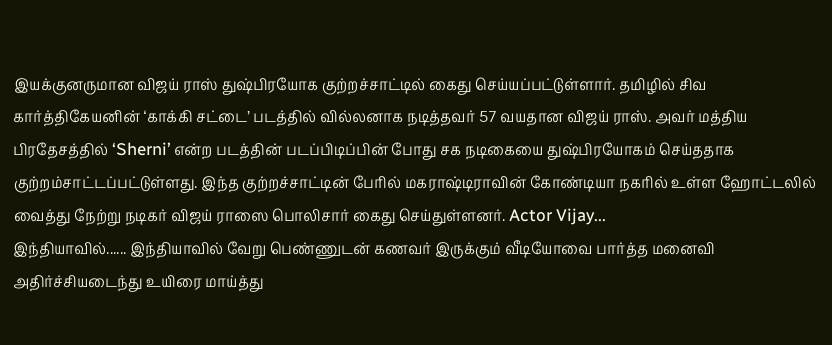இயக்குனருமான விஜய் ராஸ் துஷ்பிரயோக குற்றச்சாட்டில் கைது செய்யப்பட்டுள்ளார். தமிழில் சிவ கார்த்திகேயனின் ‘காக்கி சட்டை’ படத்தில் வில்லனாக நடித்தவர் 57 வயதான விஜய் ராஸ். அவர் மத்திய பிரதேசத்தில் ‘Sherni’ என்ற படத்தின் படப்பிடிப்பின் போது சக நடிகையை துஷ்பிரயோகம் செய்ததாக குற்றம்சாட்டப்பட்டுள்ளது. இந்த குற்றச்சாட்டின் பேரில் மகராஷ்டிராவின் கோண்டியா நகரில் உள்ள ஹோட்டலில் வைத்து நேற்று நடிகர் விஜய் ராஸை பொலிசார் கைது செய்துள்ளனர். Actor Vijay...
இந்தியாவில்...... இந்தியாவில் வேறு பெண்ணுடன் கணவர் இருக்கும் வீடியோவை பார்த்த மனைவி அதிர்ச்சியடைந்து உயிரை மாய்த்து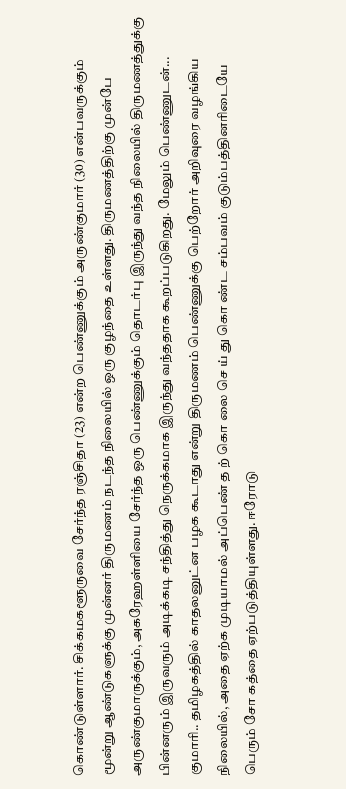கொண்டுள்ளார். சிக்கமகளூருவை சேர்ந்த ரஞ்சிதா (23) என்ற பெண்ணுக்கும் அருண்குமார் (30) என்பவருக்கும் மூன்று ஆண்டுகளுக்கு முன்னர் திருமணம் நடந்த நிலையில் ஒரு குழந்தை உள்ளது. திருமணத்திற்கு முன்பே அருண்குமாருக்கும், அகரேஹள்ளியை சேர்ந்த ஒரு பெண்ணுக்கும் தொடர்பு இருந்து வந்த நிலையில் திருமணத்துக்கு பின்னரும் இருவரும் அடிக்கடி சந்தித்து நெருக்கமாக இருந்து வந்ததாக கூறப்படுகிறது. மேலும் பெண்ணுடன்...
குமாரி.. தமிழகத்தில் காதலனுட்ன பழக கூடாது என்று திருமணம் பெண்ணுக்கு பெற்றோர் அறிவுரை வழங்கிய நிலையில், அதை ஏற்க முடியாமல் அப்பெண் த ற் கொ லை செ ய் து கொ ண்ட சம்பவம் குடும்பத்தினரிடையே பெரும் சோ கத்தை ஏற்படுத்தியுள்ளது. ஈரோடு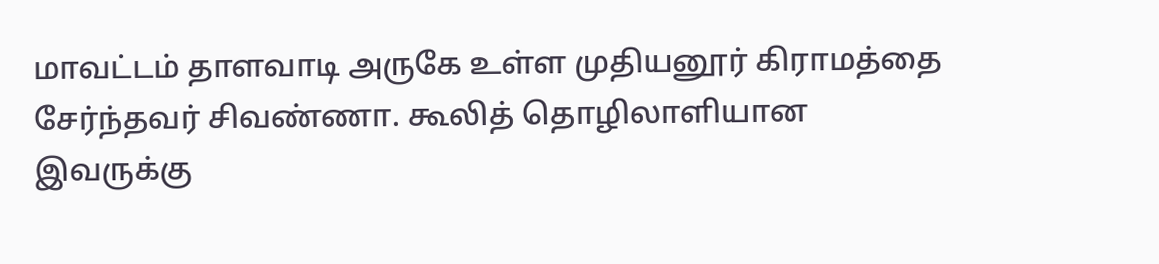மாவட்டம் தாளவாடி அருகே உள்ள முதியனூர் கிராமத்தை சேர்ந்தவர் சிவண்ணா. கூலித் தொழிலாளியான இவருக்கு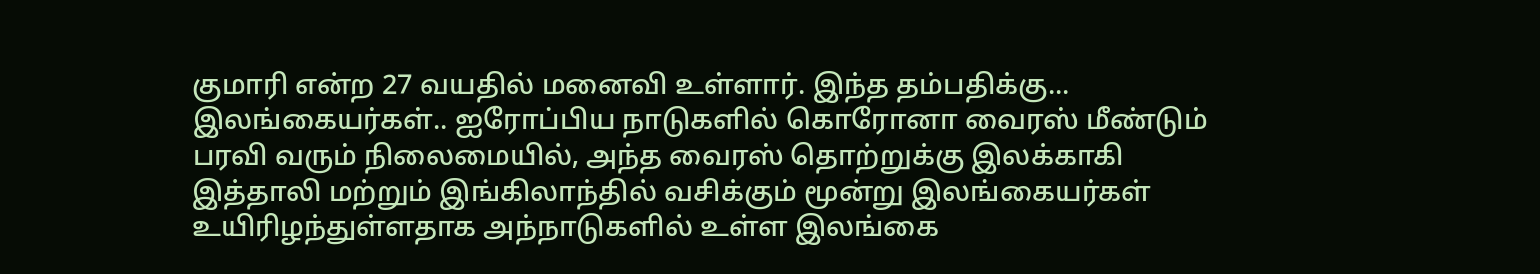குமாரி என்ற 27 வயதில் மனைவி உள்ளார். இந்த தம்பதிக்கு...
இலங்கையர்கள்.. ஐரோப்பிய நாடுகளில் கொரோனா வைரஸ் மீண்டும் பரவி வரும் நிலைமையில், அந்த வைரஸ் தொற்றுக்கு இலக்காகி இத்தாலி மற்றும் இங்கிலாந்தில் வசிக்கும் மூன்று இலங்கையர்கள் உயிரிழந்துள்ளதாக அந்நாடுகளில் உள்ள இலங்கை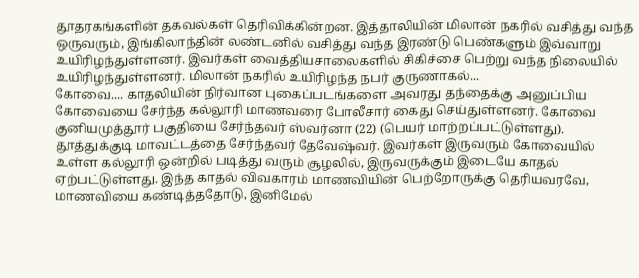தூதரகங்களின் தகவல்கள் தெரிவிக்கின்றன. இத்தாலியின் மிலான் நகரில் வசித்து வந்த ஒருவரும், இங்கிலாந்தின் லண்டனில் வசித்து வந்த இரண்டு பெண்களும் இவ்வாறு உயிரிழந்துள்ளனர். இவர்கள் வைத்தியசாலைகளில் சிகிச்சை பெற்று வந்த நிலையில் உயிரிழந்துள்ளனர். மிலான் நகரில் உயிரிழந்த நபர் குருணாகல்...
கோவை.... காதலியின் நிர்வான புகைப்படங்களை அவரது தந்தைக்கு அனுப்பிய கோவையை சேர்ந்த கல்லூரி மாணவரை போலீசார் கைது செய்துள்ளனர். கோவை குனியமுத்தூர் பகுதியை சேர்ந்தவர் ஸ்வர்னா (22) (பெயர் மாற்றப்பட்டுள்ளது). தூத்துக்குடி மாவட்டத்தை சேர்ந்தவர் தேவேஷ்வர். இவர்கள் இருவரும் கோவையில் உள்ள கல்லூரி ஒன்றில் படித்து வரும் சூழலில், இருவருக்கும் இடையே காதல் ஏற்பட்டுள்ளது. இந்த காதல் விவகாரம் மாணவியின் பெற்றோருக்கு தெரியவரவே, மாணவியை கண்டித்ததோடு, இனிமேல்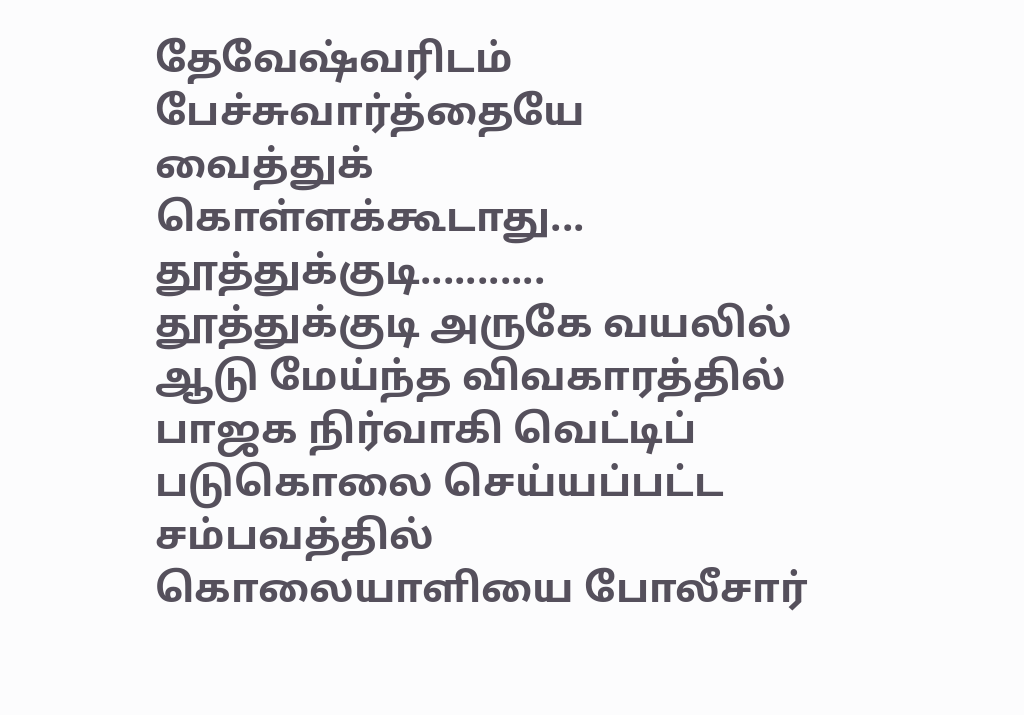தேவேஷ்வரிடம் பேச்சுவார்த்தையே வைத்துக் கொள்ளக்கூடாது...
தூத்துக்குடி........... தூத்துக்குடி அருகே வயலில் ஆடு மேய்ந்த விவகாரத்தில் பாஜக நிர்வாகி வெட்டிப் படுகொலை செய்யப்பட்ட சம்பவத்தில் கொலையாளியை போலீசார்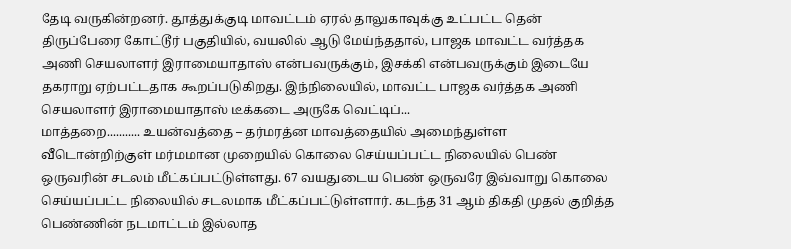தேடி வருகின்றனர். தூத்துக்குடி மாவட்டம் ஏரல் தாலுகாவுக்கு உட்பட்ட தென் திருப்பேரை கோட்டூர் பகுதியில், வயலில் ஆடு மேய்ந்ததால், பாஜக மாவட்ட வர்த்தக அணி செயலாளர் இராமையாதாஸ் என்பவருக்கும், இசக்கி என்பவருக்கும் இடையே தகராறு ஏற்பட்டதாக கூறப்படுகிறது. இந்நிலையில், மாவட்ட பாஜக வர்த்தக அணி செயலாளர் இராமையாதாஸ் டீக்கடை அருகே வெட்டிப்...
மாத்தறை........... உயன்வத்தை – தர்மரத்ன மாவத்தையில் அமைந்துள்ள வீடொன்றிற்குள் மர்மமான முறையில் கொலை செய்யப்பட்ட நிலையில் பெண் ஒருவரின் சடலம் மீட்கப்பட்டுள்ளது. 67 வயதுடைய பெண் ஒருவரே இவ்வாறு கொலை செய்யப்பட்ட நிலையில் சடலமாக மீட்கப்பட்டுள்ளார். கடந்த 31 ஆம் திகதி முதல் குறித்த பெண்ணின் நடமாட்டம் இல்லாத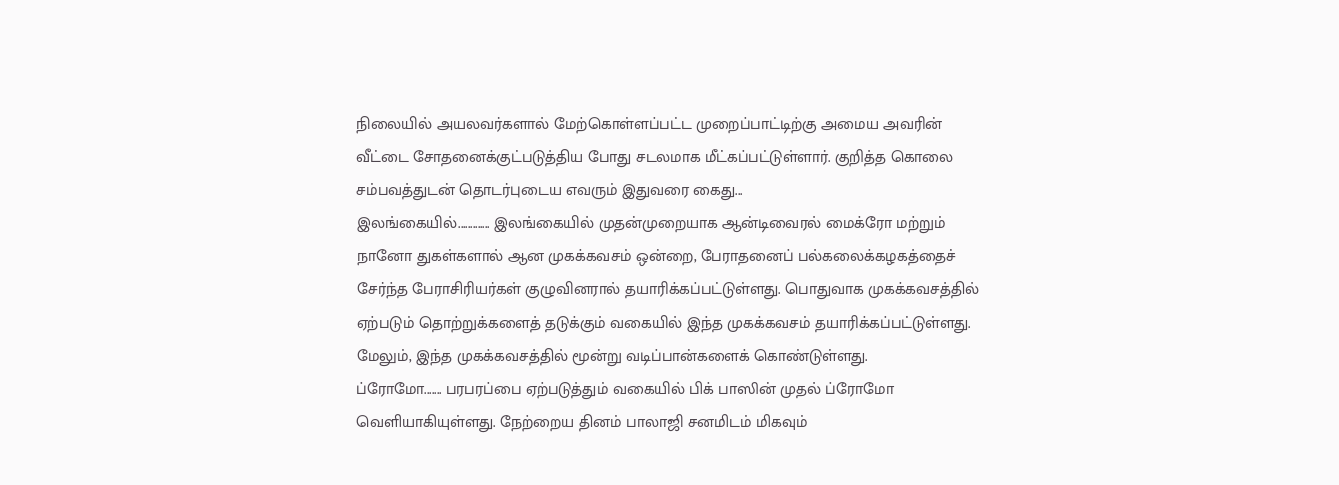நிலையில் அயலவர்களால் மேற்கொள்ளப்பட்ட முறைப்பாட்டிற்கு அமைய அவரின் வீட்டை சோதனைக்குட்படுத்திய போது சடலமாக மீட்கப்பட்டுள்ளார். குறித்த கொலை சம்பவத்துடன் தொடர்புடைய எவரும் இதுவரை கைது...
இலங்கையில்............. இலங்கையில் முதன்முறையாக ஆன்டிவைரல் மைக்ரோ மற்றும் நானோ துகள்களால் ஆன முகக்கவசம் ஒன்றை, பேராதனைப் பல்கலைக்கழகத்தைச் சேர்ந்த பேராசிரியர்கள் குழுவினரால் தயாரிக்கப்பட்டுள்ளது. பொதுவாக முகக்கவசத்தில் ஏற்படும் தொற்றுக்களைத் தடுக்கும் வகையில் இந்த முகக்கவசம் தயாரிக்கப்பட்டுள்ளது. மேலும், இந்த முகக்கவசத்தில் மூன்று வடிப்பான்களைக் கொண்டுள்ளது.
ப்ரோமோ....... பரபரப்பை ஏற்படுத்தும் வகையில் பிக் பாஸின் முதல் ப்ரோமோ வெளியாகியுள்ளது. நேற்றைய தினம் பாலாஜி சனமிடம் மிகவும்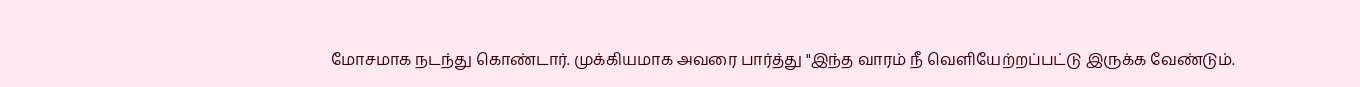மோசமாக நடந்து கொண்டார். முக்கியமாக அவரை பார்த்து "இந்த வாரம் நீ வெளியேற்றப்பட்டு இருக்க வேண்டும்.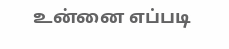உன்னை எப்படி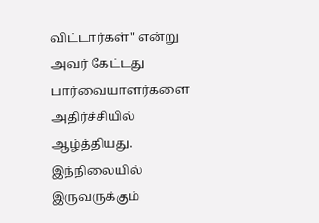விட்டார்கள்" என்று அவர் கேட்டது பார்வையாளர்களை அதிர்ச்சியில் ஆழ்த்தியது. இந்நிலையில் இருவருக்கும்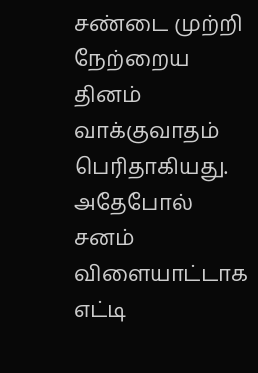சண்டை முற்றி நேற்றைய தினம் வாக்குவாதம் பெரிதாகியது. அதேபோல் சனம் விளையாட்டாக எட்டி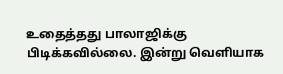உதைத்தது பாலாஜிக்கு பிடிக்கவில்லை. இன்று வெளியாக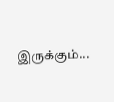இருக்கும்...